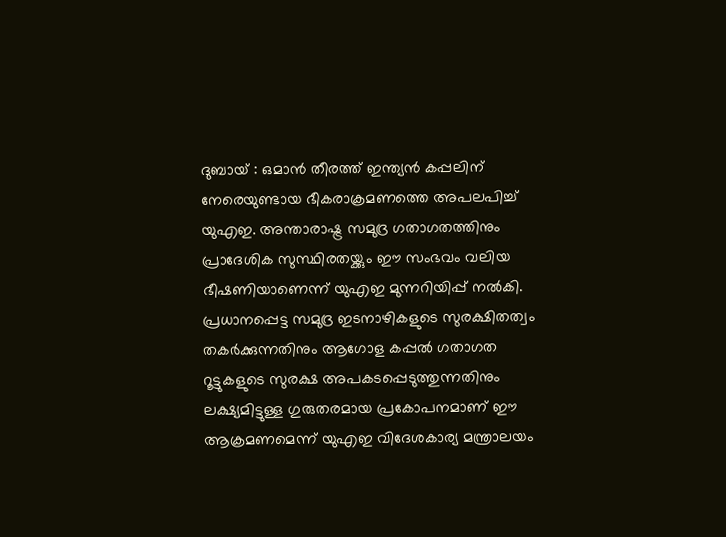ദുബായ് : ഒമാൻ തീരത്ത് ഇന്ത്യൻ കപ്പലിന് നേരെയുണ്ടായ ഭീകരാക്രമണത്തെ അപലപിച്ച് യുഎഇ. അന്താരാഷ്ട്ര സമുദ്ര ഗതാഗതത്തിനും പ്രാദേശിക സുസ്ഥിരതയ്ക്കും ഈ സംഭവം വലിയ ഭീഷണിയാണെന്ന് യുഎഇ മുന്നറിയിപ്പ് നൽകി.
പ്രധാനപ്പെട്ട സമുദ്ര ഇടനാഴികളുടെ സുരക്ഷിതത്വം തകർക്കുന്നതിനും ആഗോള കപ്പൽ ഗതാഗത റൂട്ടുകളുടെ സുരക്ഷ അപകടപ്പെടുത്തുന്നതിനും ലക്ഷ്യമിട്ടുള്ള ഗുരുതരമായ പ്രകോപനമാണ് ഈ ആക്രമണമെന്ന് യുഎഇ വിദേശകാര്യ മന്ത്രാലയം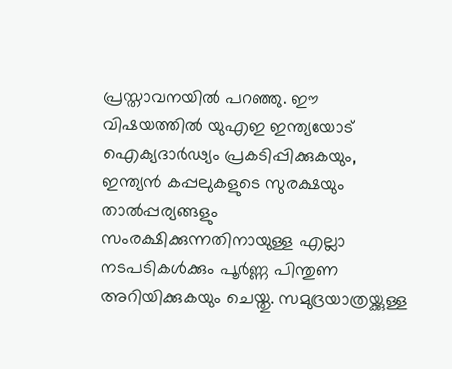പ്രസ്താവനയിൽ പറഞ്ഞു. ഈ വിഷയത്തിൽ യുഎഇ ഇന്ത്യയോട് ഐക്യദാർഢ്യം പ്രകടിപ്പിക്കുകയും, ഇന്ത്യൻ കപ്പലുകളുടെ സുരക്ഷയും താൽപ്പര്യങ്ങളും സംരക്ഷിക്കുന്നതിനായുള്ള എല്ലാ നടപടികൾക്കും പൂർണ്ണ പിന്തുണ അറിയിക്കുകയും ചെയ്തു. സമുദ്രയാത്രയ്ക്കുള്ള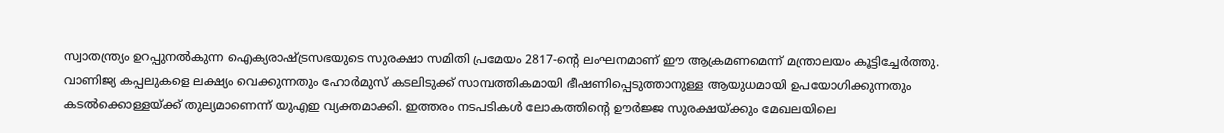സ്വാതന്ത്ര്യം ഉറപ്പുനൽകുന്ന ഐക്യരാഷ്ട്രസഭയുടെ സുരക്ഷാ സമിതി പ്രമേയം 2817-ന്റെ ലംഘനമാണ് ഈ ആക്രമണമെന്ന് മന്ത്രാലയം കൂട്ടിച്ചേർത്തു.
വാണിജ്യ കപ്പലുകളെ ലക്ഷ്യം വെക്കുന്നതും ഹോർമുസ് കടലിടുക്ക് സാമ്പത്തികമായി ഭീഷണിപ്പെടുത്താനുള്ള ആയുധമായി ഉപയോഗിക്കുന്നതും കടൽക്കൊള്ളയ്ക്ക് തുല്യമാണെന്ന് യുഎഇ വ്യക്തമാക്കി. ഇത്തരം നടപടികൾ ലോകത്തിന്റെ ഊർജ്ജ സുരക്ഷയ്ക്കും മേഖലയിലെ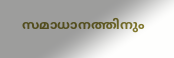സമാധാനത്തിനും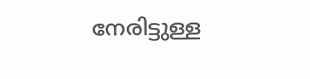നേരിട്ടുള്ള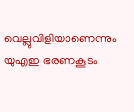വെല്ലുവിളിയാണെന്നും യുഎഇ ഭരണകൂടം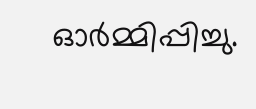ഓർമ്മിപ്പിച്ചു.